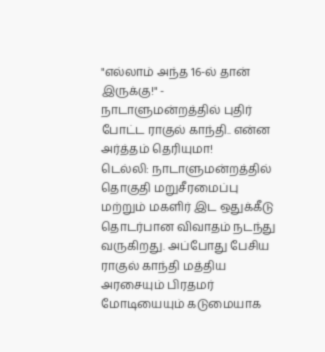"எல்லாம் அந்த 16-ல் தான் இருக்கு!" - நாடாளுமன்றத்தில் புதிர் போட்ட ராகுல் காந்தி.. என்ன அர்த்தம் தெரியுமா!
டெல்லி: நாடாளுமன்றத்தில் தொகுதி மறுசீரமைப்பு மற்றும் மகளிர் இட ஒதுக்கீடு தொடர்பான விவாதம் நடந்து வருகிறது. அப்போது பேசிய ராகுல் காந்தி மத்திய அரசையும் பிரதமர் மோடியையும் கடுமையாக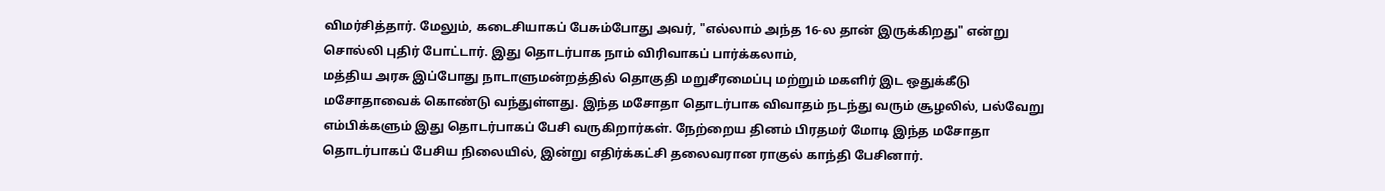விமர்சித்தார். மேலும், கடைசியாகப் பேசும்போது அவர், "எல்லாம் அந்த 16-ல தான் இருக்கிறது" என்று சொல்லி புதிர் போட்டார். இது தொடர்பாக நாம் விரிவாகப் பார்க்கலாம்,
மத்திய அரசு இப்போது நாடாளுமன்றத்தில் தொகுதி மறுசீரமைப்பு மற்றும் மகளிர் இட ஒதுக்கீடு மசோதாவைக் கொண்டு வந்துள்ளது. இந்த மசோதா தொடர்பாக விவாதம் நடந்து வரும் சூழலில், பல்வேறு எம்பிக்களும் இது தொடர்பாகப் பேசி வருகிறார்கள். நேற்றைய தினம் பிரதமர் மோடி இந்த மசோதா தொடர்பாகப் பேசிய நிலையில், இன்று எதிர்க்கட்சி தலைவரான ராகுல் காந்தி பேசினார்.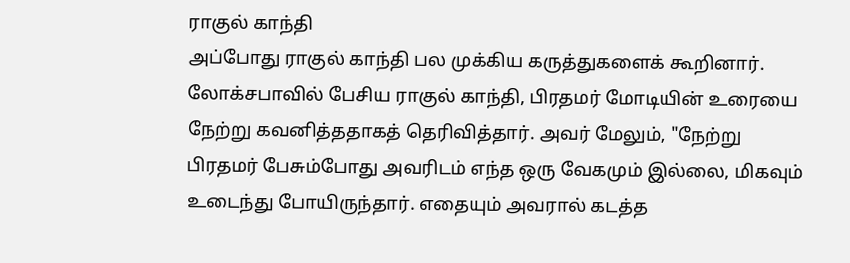ராகுல் காந்தி
அப்போது ராகுல் காந்தி பல முக்கிய கருத்துகளைக் கூறினார். லோக்சபாவில் பேசிய ராகுல் காந்தி, பிரதமர் மோடியின் உரையை நேற்று கவனித்ததாகத் தெரிவித்தார். அவர் மேலும், "நேற்று பிரதமர் பேசும்போது அவரிடம் எந்த ஒரு வேகமும் இல்லை, மிகவும் உடைந்து போயிருந்தார். எதையும் அவரால் கடத்த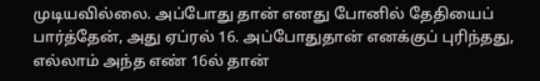முடியவில்லை. அப்போது தான் எனது போனில் தேதியைப் பார்த்தேன், அது ஏப்ரல் 16. அப்போதுதான் எனக்குப் புரிந்தது, எல்லாம் அந்த எண் 16ல் தான்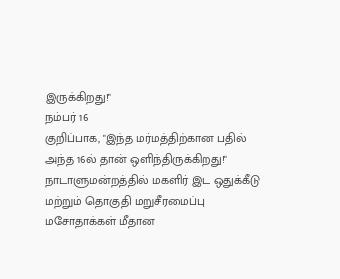இருக்கிறது!"
நம்பர் 16
குறிப்பாக, "இந்த மர்மத்திற்கான பதில் அந்த 16ல் தான் ஒளிந்திருக்கிறது!" நாடாளுமன்றத்தில் மகளிர் இட ஒதுக்கீடு மற்றும் தொகுதி மறுசீரமைப்பு மசோதாக்கள் மீதான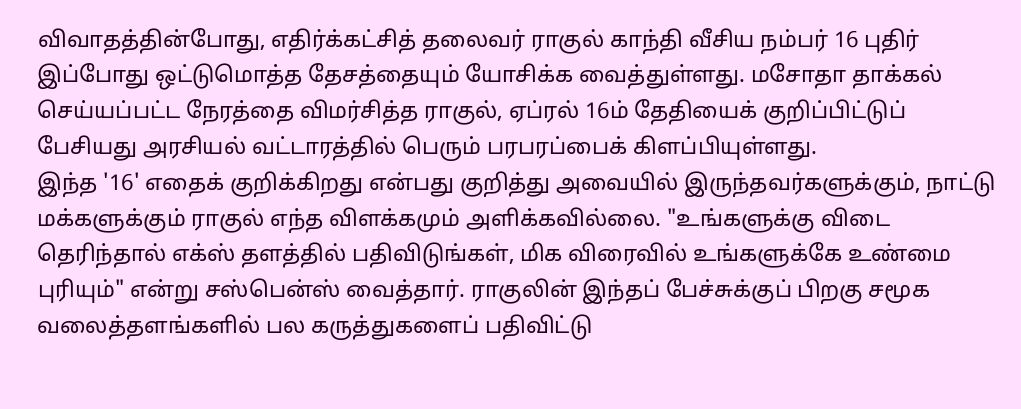விவாதத்தின்போது, எதிர்க்கட்சித் தலைவர் ராகுல் காந்தி வீசிய நம்பர் 16 புதிர் இப்போது ஒட்டுமொத்த தேசத்தையும் யோசிக்க வைத்துள்ளது. மசோதா தாக்கல் செய்யப்பட்ட நேரத்தை விமர்சித்த ராகுல், ஏப்ரல் 16ம் தேதியைக் குறிப்பிட்டுப் பேசியது அரசியல் வட்டாரத்தில் பெரும் பரபரப்பைக் கிளப்பியுள்ளது.
இந்த '16' எதைக் குறிக்கிறது என்பது குறித்து அவையில் இருந்தவர்களுக்கும், நாட்டு மக்களுக்கும் ராகுல் எந்த விளக்கமும் அளிக்கவில்லை. "உங்களுக்கு விடை தெரிந்தால் எக்ஸ் தளத்தில் பதிவிடுங்கள், மிக விரைவில் உங்களுக்கே உண்மை புரியும்" என்று சஸ்பென்ஸ் வைத்தார். ராகுலின் இந்தப் பேச்சுக்குப் பிறகு சமூக வலைத்தளங்களில் பல கருத்துகளைப் பதிவிட்டு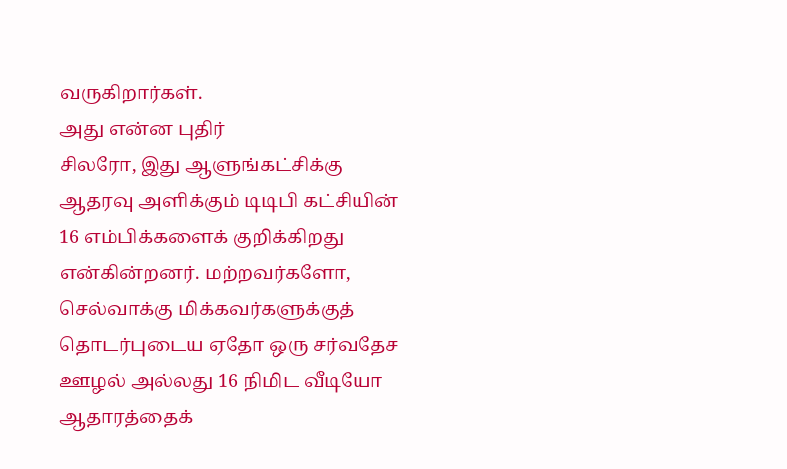வருகிறார்கள்.
அது என்ன புதிர்
சிலரோ, இது ஆளுங்கட்சிக்கு ஆதரவு அளிக்கும் டிடிபி கட்சியின் 16 எம்பிக்களைக் குறிக்கிறது என்கின்றனர். மற்றவர்களோ, செல்வாக்கு மிக்கவர்களுக்குத் தொடர்புடைய ஏதோ ஒரு சர்வதேச ஊழல் அல்லது 16 நிமிட வீடியோ ஆதாரத்தைக்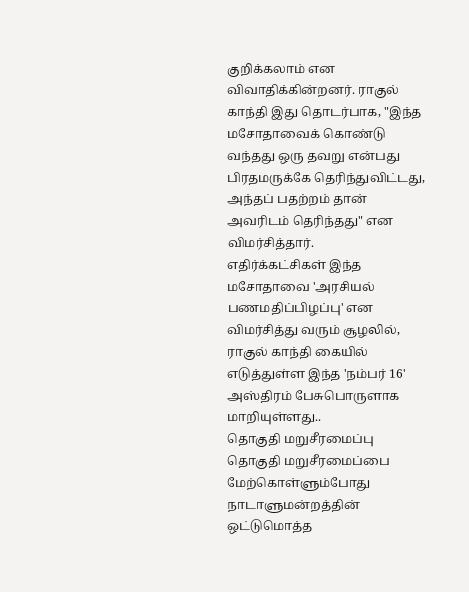குறிக்கலாம் என விவாதிக்கின்றனர். ராகுல் காந்தி இது தொடர்பாக, "இந்த மசோதாவைக் கொண்டு வந்தது ஒரு தவறு என்பது பிரதமருக்கே தெரிந்துவிட்டது, அந்தப் பதற்றம் தான் அவரிடம் தெரிந்தது" என விமர்சித்தார்.
எதிர்க்கட்சிகள் இந்த மசோதாவை 'அரசியல் பணமதிப்பிழப்பு' என விமர்சித்து வரும் சூழலில், ராகுல் காந்தி கையில் எடுத்துள்ள இந்த 'நம்பர் 16' அஸ்திரம் பேசுபொருளாக மாறியுள்ளது..
தொகுதி மறுசீரமைப்பு
தொகுதி மறுசீரமைப்பை மேற்கொள்ளும்போது நாடாளுமன்றத்தின் ஒட்டுமொத்த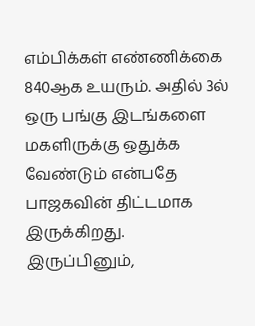எம்பிக்கள் எண்ணிக்கை 840ஆக உயரும். அதில் 3ல் ஒரு பங்கு இடங்களை மகளிருக்கு ஒதுக்க வேண்டும் என்பதே பாஜகவின் திட்டமாக இருக்கிறது. இருப்பினும்,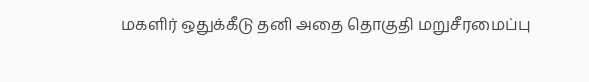மகளிர் ஒதுக்கீடு தனி அதை தொகுதி மறுசீரமைப்பு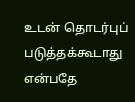உடன் தொடர்புப் படுத்தக்கூடாது என்பதே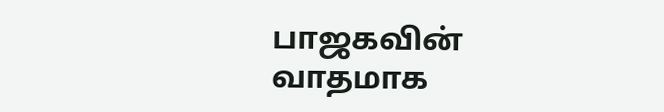பாஜகவின் வாதமாக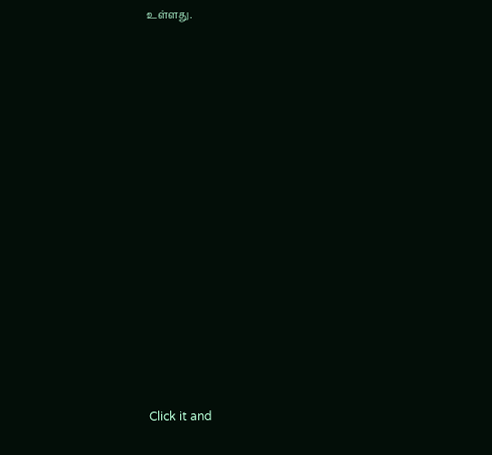உள்ளது.














Click it and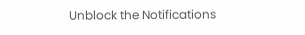Unblock the Notifications